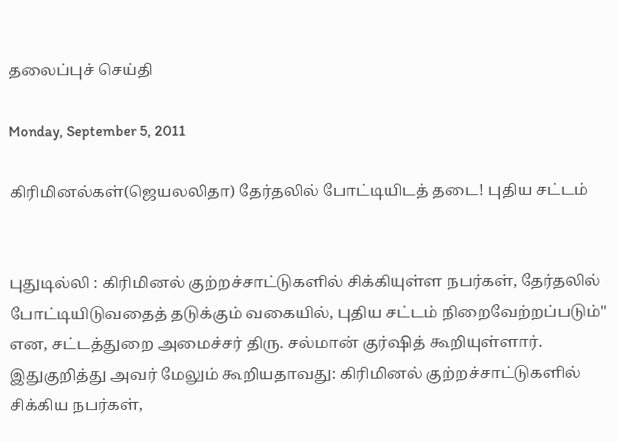தலைப்புச் செய்தி

Monday, September 5, 2011

கிரிமினல்கள்(ஜெயலலிதா) தேர்தலில் போட்டியிடத் தடை! புதிய சட்டம்


புதுடில்லி : கிரிமினல் குற்றச்சாட்டுகளில் சிக்கியுள்ள நபர்கள், தேர்தலில் போட்டியிடுவதைத் தடுக்கும் வகையில், புதிய சட்டம் நிறைவேற்றப்படும்'' என, சட்டத்துறை அமைச்சர் திரு. சல்மான் குர்ஷித் கூறியுள்ளார்.
இதுகுறித்து அவர் மேலும் கூறியதாவது: கிரிமினல் குற்றச்சாட்டுகளில் சிக்கிய நபர்கள்,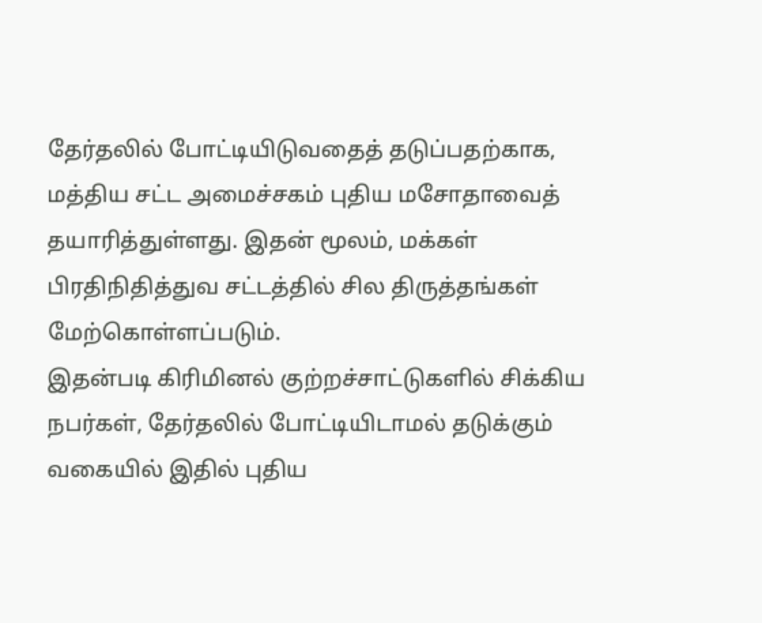தேர்தலில் போட்டியிடுவதைத் தடுப்பதற்காக, மத்திய சட்ட அமைச்சகம் புதிய மசோதாவைத் தயாரித்துள்ளது. இதன் மூலம், மக்கள் பிரதிநிதித்துவ சட்டத்தில் சில திருத்தங்கள் மேற்கொள்ளப்படும்.
இதன்படி கிரிமினல் குற்றச்சாட்டுகளில் சிக்கிய நபர்கள், தேர்தலில் போட்டியிடாமல் தடுக்கும் வகையில் இதில் புதிய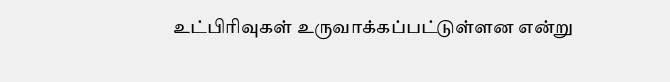உட்பிரிவுகள் உருவாக்கப்பட்டுள்ளன என்று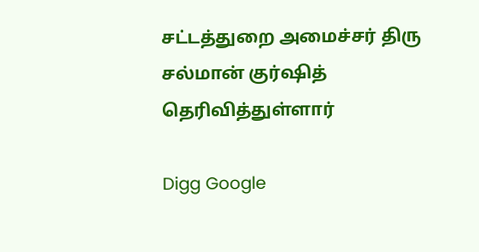சட்டத்துறை அமைச்சர் திரு சல்மான் குர்ஷித் தெரிவித்துள்ளார்

Digg Google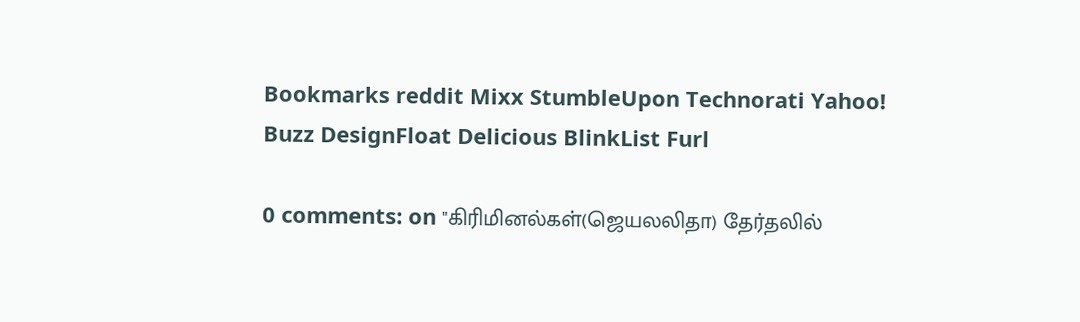Bookmarks reddit Mixx StumbleUpon Technorati Yahoo! Buzz DesignFloat Delicious BlinkList Furl

0 comments: on "கிரிமினல்கள்(ஜெயலலிதா) தேர்தலில்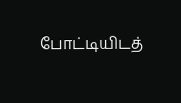போட்டியிடத்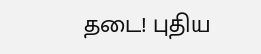தடை! புதிய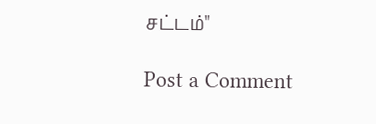சட்டம்"

Post a Comment